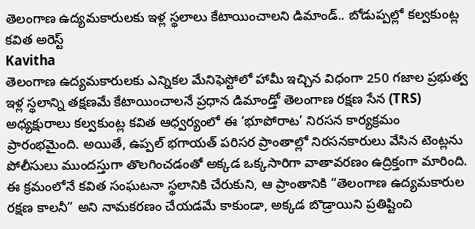తెలంగాణ ఉద్యమకారులకు ఇళ్ల స్థలాలు కేటాయించాలని డిమాండ్.. బోడుప్పల్లో కల్వకుంట్ల కవిత అరెస్ట్
Kavitha
తెలంగాణ ఉద్యమకారులకు ఎన్నికల మేనిఫెస్టోలో హామీ ఇచ్చిన విధంగా 250 గజాల ప్రభుత్వ ఇళ్ల స్థలాన్ని తక్షణమే కేటాయించాలనే ప్రధాన డిమాండ్తో తెలంగాణ రక్షణ సేన (TRS) అధ్యక్షురాలు కల్వకుంట్ల కవిత ఆధ్వర్యంలో ఈ ‘భూపోరాట’ నిరసన కార్యక్రమం ప్రారంభమైంది. అయితే, ఉప్పల్ భగాయత్ పరిసర ప్రాంతాల్లో నిరసనకారులు వేసిన టెంట్లను పోలీసులు ముందస్తుగా తొలగించడంతో అక్కడ ఒక్కసారిగా వాతావరణం ఉద్రిక్తంగా మారింది. ఈ క్రమంలోనే కవిత సంఘటనా స్థలానికి చేరుకుని, ఆ ప్రాంతానికి “తెలంగాణ ఉద్యమకారుల రక్షణ కాలనీ” అని నామకరణం చేయడమే కాకుండా, అక్కడ బొడ్రాయిని ప్రతిష్టించి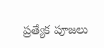ప్రత్యేక పూజలు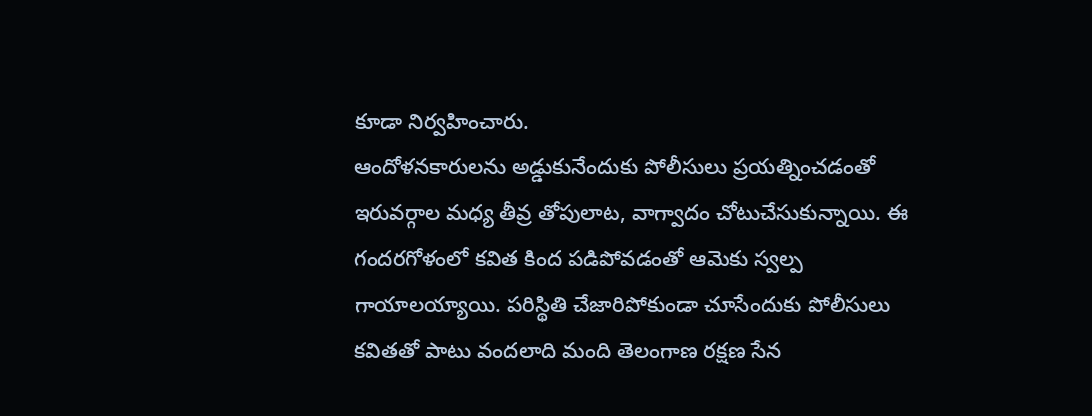కూడా నిర్వహించారు.
ఆందోళనకారులను అడ్డుకునేందుకు పోలీసులు ప్రయత్నించడంతో ఇరువర్గాల మధ్య తీవ్ర తోపులాట, వాగ్వాదం చోటుచేసుకున్నాయి. ఈ గందరగోళంలో కవిత కింద పడిపోవడంతో ఆమెకు స్వల్ప గాయాలయ్యాయి. పరిస్థితి చేజారిపోకుండా చూసేందుకు పోలీసులు కవితతో పాటు వందలాది మంది తెలంగాణ రక్షణ సేన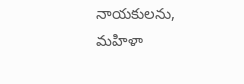నాయకులను, మహిళా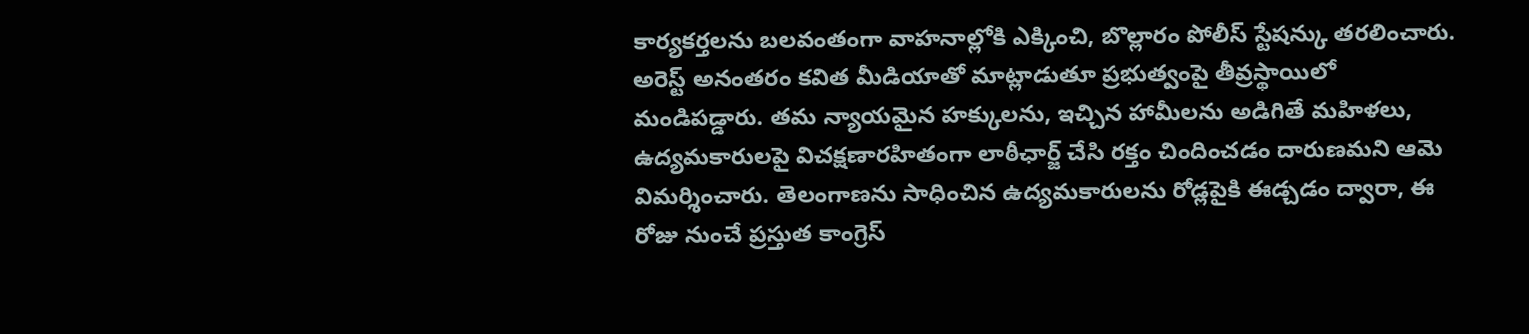కార్యకర్తలను బలవంతంగా వాహనాల్లోకి ఎక్కించి, బొల్లారం పోలీస్ స్టేషన్కు తరలించారు.
అరెస్ట్ అనంతరం కవిత మీడియాతో మాట్లాడుతూ ప్రభుత్వంపై తీవ్రస్థాయిలో మండిపడ్డారు. తమ న్యాయమైన హక్కులను, ఇచ్చిన హామీలను అడిగితే మహిళలు, ఉద్యమకారులపై విచక్షణారహితంగా లాఠీఛార్జ్ చేసి రక్తం చిందించడం దారుణమని ఆమె విమర్శించారు. తెలంగాణను సాధించిన ఉద్యమకారులను రోడ్లపైకి ఈడ్చడం ద్వారా, ఈ రోజు నుంచే ప్రస్తుత కాంగ్రెస్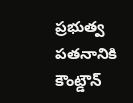ప్రభుత్వ పతనానికి కౌంట్డౌన్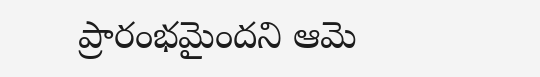ప్రారంభమైందని ఆమె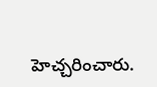హెచ్చరించారు.